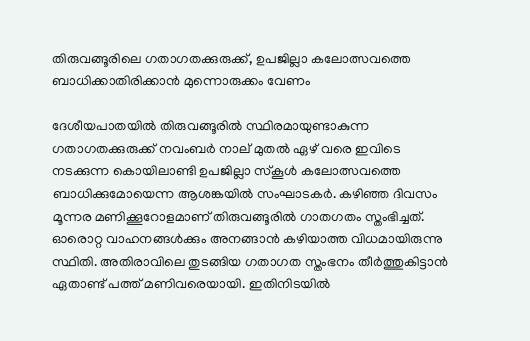തിരുവങ്ങൂരിലെ ഗതാഗതക്കുരുക്ക്, ഉപജില്ലാ കലോത്സവത്തെ ബാധിക്കാതിരിക്കാന്‍ മുന്നൊരുക്കം വേണം

ദേശീയപാതയില്‍ തിരുവങ്ങൂരില്‍ സ്ഥിരമായുണ്ടാകുന്ന ഗതാഗതക്കുരുക്ക് നവംബര്‍ നാല് മുതല്‍ ഏഴ് വരെ ഇവിടെ നടക്കുന്ന കൊയിലാണ്ടി ഉപജില്ലാ സ്‌കൂള്‍ കലോത്സവത്തെ ബാധിക്കുമോയെന്ന ആശങ്കയില്‍ സംഘാടകര്‍. കഴിഞ്ഞ ദിവസം മൂന്നര മണിക്കൂറോളമാണ് തിരുവങ്ങൂരില്‍ ഗാതഗതം സ്തംഭിച്ചത്. ഓരൊറ്റ വാഹനങ്ങള്‍ക്കും അനങ്ങാന്‍ കഴിയാത്ത വിധമായിരുന്നു സ്ഥിതി. അതിരാവിലെ തുടങ്ങിയ ഗതാഗത സ്തംഭനം തീര്‍ത്തുകിട്ടാന്‍ ഏതാണ്ട് പത്ത് മണിവരെയായി. ഇതിനിടയില്‍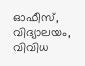ഓഫീസ്, വിദ്യാലയം, വിവിധ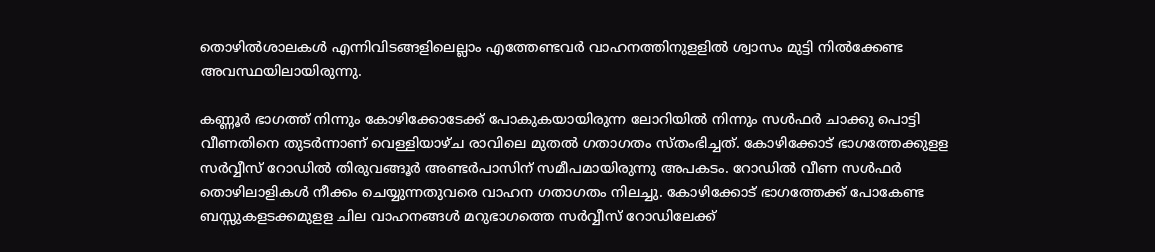തൊഴില്‍ശാലകള്‍ എന്നിവിടങ്ങളിലെല്ലാം എത്തേണ്ടവര്‍ വാഹനത്തിനുളളില്‍ ശ്വാസം മുട്ടി നില്‍ക്കേണ്ട അവസ്ഥയിലായിരുന്നു.

കണ്ണൂര്‍ ഭാഗത്ത് നിന്നും കോഴിക്കോടേക്ക് പോകുകയായിരുന്ന ലോറിയില്‍ നിന്നും സള്‍ഫര്‍ ചാക്കു പൊട്ടി വീണതിനെ തുടര്‍ന്നാണ് വെള്ളിയാഴ്ച രാവിലെ മുതല്‍ ഗതാഗതം സ്തംഭിച്ചത്. കോഴിക്കോട് ഭാഗത്തേക്കുളള സര്‍വ്വീസ് റോഡില്‍ തിരുവങ്ങൂര്‍ അണ്ടര്‍പാസിന് സമീപമായിരുന്നു അപകടം. റോഡില്‍ വീണ സള്‍ഫര്‍ തൊഴിലാളികള്‍ നീക്കം ചെയ്യുന്നതുവരെ വാഹന ഗതാഗതം നിലച്ചു. കോഴിക്കോട് ഭാഗത്തേക്ക് പോകേണ്ട ബസ്സുകളടക്കമുളള ചില വാഹനങ്ങള്‍ മറുഭാഗത്തെ സര്‍വ്വീസ് റോഡിലേക്ക്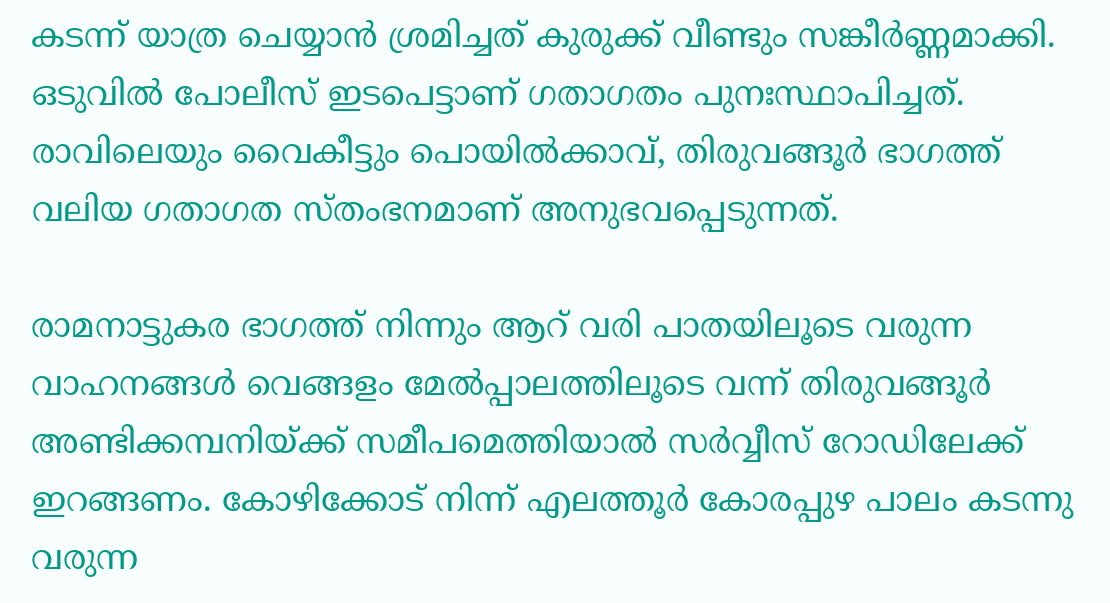കടന്ന് യാത്ര ചെയ്യാന്‍ ശ്രമിച്ചത് കുരുക്ക് വീണ്ടും സങ്കീര്‍ണ്ണമാക്കി. ഒടുവില്‍ പോലീസ് ഇടപെട്ടാണ് ഗതാഗതം പുനഃസ്ഥാപിച്ചത്. രാവിലെയും വൈകീട്ടും പൊയില്‍ക്കാവ്, തിരുവങ്ങൂര്‍ ഭാഗത്ത് വലിയ ഗതാഗത സ്തംഭനമാണ് അനുഭവപ്പെടുന്നത്.

രാമനാട്ടുകര ഭാഗത്ത് നിന്നും ആറ് വരി പാതയിലൂടെ വരുന്ന വാഹനങ്ങള്‍ വെങ്ങളം മേല്‍പ്പാലത്തിലൂടെ വന്ന് തിരുവങ്ങൂര്‍ അണ്ടിക്കമ്പനിയ്ക്ക് സമീപമെത്തിയാല്‍ സര്‍വ്വീസ് റോഡിലേക്ക് ഇറങ്ങണം. കോഴിക്കോട് നിന്ന് എലത്തൂര്‍ കോരപ്പുഴ പാലം കടന്നു വരുന്ന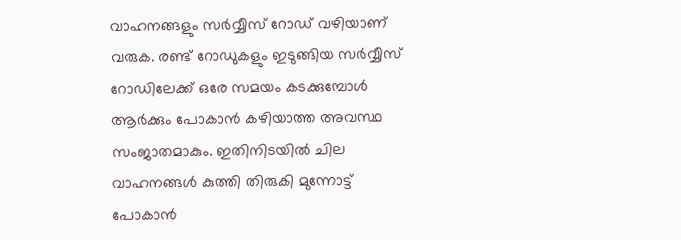വാഹനങ്ങളും സര്‍വ്വീസ് റോഡ് വഴിയാണ് വരുക. രണ്ട് റോഡുകളും ഇടുങ്ങിയ സര്‍വ്വീസ് റോഡിലേക്ക് ഒരേ സമയം കടക്കുമ്പോള്‍ ആര്‍ക്കും പോകാന്‍ കഴിയാത്ത അവസ്ഥ സംജാതമാകും. ഇതിനിടയില്‍ ചില വാഹനങ്ങള്‍ കുത്തി തിരുകി മുന്നോട്ട് പോകാന്‍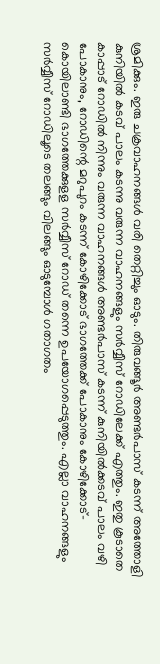ശ്രമിക്കും. ഇരു ചക്രവാഹനങ്ങള്‍ വരി തെറ്റിച്ചും ഓടും. തിരുവങ്ങൂര്‍ അണ്ടര്‍പാസ് കടന്ന് അത്തോളി കുനിയില്‍ കടവ് പാലം കടന്നു വരുന്ന വാഹനങ്ങളും സര്‍വ്വീസ് റോഡിലേക്ക് എത്തും. ഇതു കൂടാതെ കാപ്പാട് റോഡില്‍ നിന്നും വരുന്ന വാഹനങ്ങള്‍ അണ്ടര്‍പാസ് കടന്ന് കുനിയില്‍ക്കടവ് പാലം വഴി പോകാനും, റോഡിന്റെ മറുപുറം കടന്ന് കോഴിക്കോട് ഭാഗത്തേക്ക് പോകാനും കോഴിക്കോട്-കൊയിലാണ്ടി ഭാഗത്തേക്കുളള സര്‍വ്വീസ് റോഡ് തന്നെ ഉപയോഗപ്പെടുത്തും. എല്ലാ വാഹനങ്ങളും സര്‍വ്വീസ് റോഡിലൂടെ തലങ്ങും വിലങ്ങും ഓടുമ്പോള്‍ ഗതാഗതം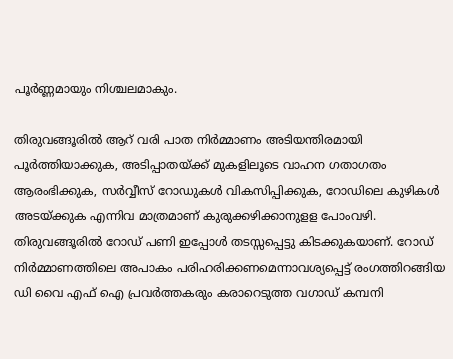പൂര്‍ണ്ണമായും നിശ്ചലമാകും.

തിരുവങ്ങൂരില്‍ ആറ് വരി പാത നിര്‍മ്മാണം അടിയന്തിരമായി പൂര്‍ത്തിയാക്കുക, അടിപ്പാതയ്ക്ക് മുകളിലൂടെ വാഹന ഗതാഗതം ആരംഭിക്കുക, സര്‍വ്വീസ് റോഡുകള്‍ വികസിപ്പിക്കുക, റോഡിലെ കുഴികള്‍ അടയ്ക്കുക എന്നിവ മാത്രമാണ് കുരുക്കഴിക്കാനുളള പോംവഴി. തിരുവങ്ങൂരില്‍ റോഡ് പണി ഇപ്പോള്‍ തടസ്സപ്പെട്ടു കിടക്കുകയാണ്. റോഡ് നിര്‍മ്മാണത്തിലെ അപാകം പരിഹരിക്കണമെന്നാവശ്യപ്പെട്ട് രംഗത്തിറങ്ങിയ ഡി വൈ എഫ് ഐ പ്രവര്‍ത്തകരും കരാറെടുത്ത വഗാഡ് കമ്പനി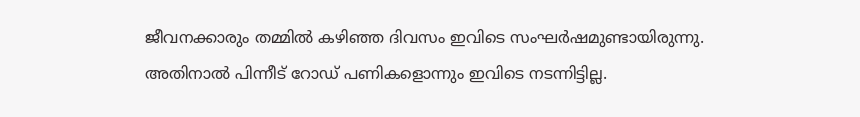ജീവനക്കാരും തമ്മില്‍ കഴിഞ്ഞ ദിവസം ഇവിടെ സംഘര്‍ഷമുണ്ടായിരുന്നു. അതിനാല്‍ പിന്നീട് റോഡ് പണികളൊന്നും ഇവിടെ നടന്നിട്ടില്ല.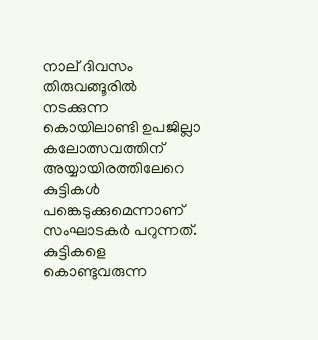നാല് ദിവസം തിരുവങ്ങൂരില്‍ നടക്കുന്ന കൊയിലാണ്ടി ഉപജില്ലാ കലോത്സവത്തിന് അയ്യായിരത്തിലേറെ കുട്ടികള്‍ പങ്കെടുക്കുമെന്നാണ് സംഘാടകര്‍ പറുന്നത്. കുട്ടികളെ കൊണ്ടുവരുന്ന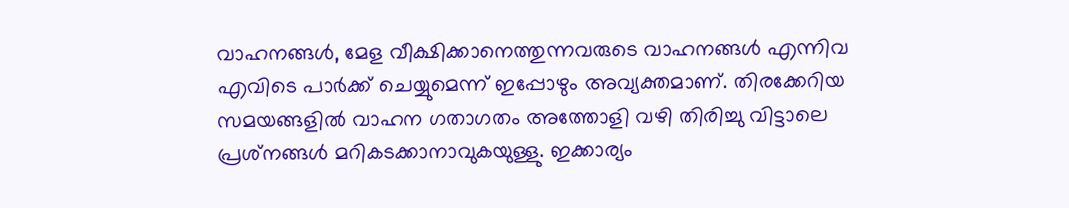വാഹനങ്ങള്‍, മേള വീക്ഷിക്കാനെത്തുന്നവരുടെ വാഹനങ്ങള്‍ എന്നിവ എവിടെ പാര്‍ക്ക് ചെയ്യുമെന്ന് ഇപ്പോഴും അവ്യക്തമാണ്. തിരക്കേറിയ സമയങ്ങളില്‍ വാഹന ഗതാഗതം അത്തോളി വഴി തിരിച്ചു വിട്ടാലെ പ്രശ്‌നങ്ങള്‍ മറികടക്കാനാവുകയുള്ളു. ഇക്കാര്യം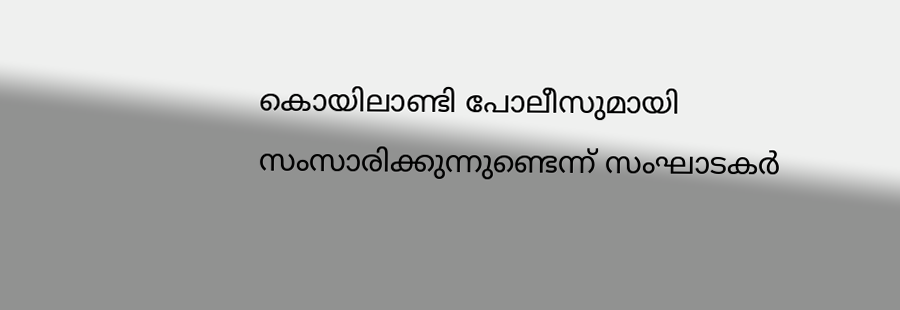കൊയിലാണ്ടി പോലീസുമായി സംസാരിക്കുന്നുണ്ടെന്ന് സംഘാടകര്‍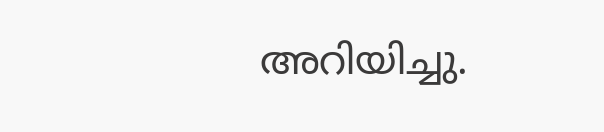അറിയിച്ചു.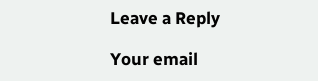Leave a Reply

Your email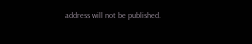address will not be published.